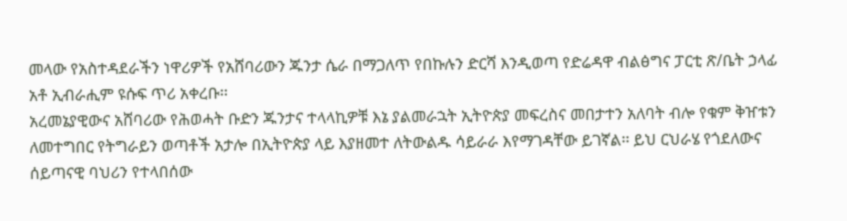መላው የአስተዳደራችን ነዋሪዎች የአሸባሪውን ጁንታ ሴራ በማጋለጥ የበኩሉን ድርሻ እንዲወጣ የድሬዳዋ ብልፅግና ፓርቲ ጽ/ቤት ኃላፊ አቶ ኢብራሒም ዩሱፍ ጥሪ አቀረቡ፡፡
አረመኔያዊውና አሸባሪው የሕወሓት ቡድን ጁንታና ተላላኪዎቹ እኔ ያልመራኋት ኢትዮጵያ መፍረስና መበታተን አለባት ብሎ የቁም ቅዠቱን ለመተግበር የትግራይን ወጣቶች አታሎ በኢትዮጵያ ላይ እያዘመተ ለትውልዱ ሳይራራ እየማገዳቸው ይገኛል፡፡ ይህ ርህራሄ የጎደለውና ሰይጣናዊ ባህሪን የተላበሰው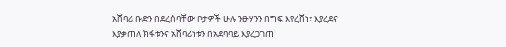አሸባሪ ቡድን በደረሰባቸው ቦታዎች ሁሉ ንፁሃንን በግፍ እየረሸነ፣ እያረደና እያቃጠለ ክፋቱንና አሸባሪነቱን በአደባባይ እያረጋገጠ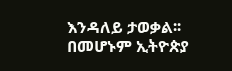እንዳለይ ታወቃል፡፡ በመሆኑም ኢትዮጵያ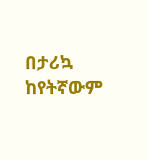በታሪኳ ከየትኛውም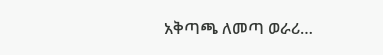አቅጣጫ ለመጣ ወራሪ…